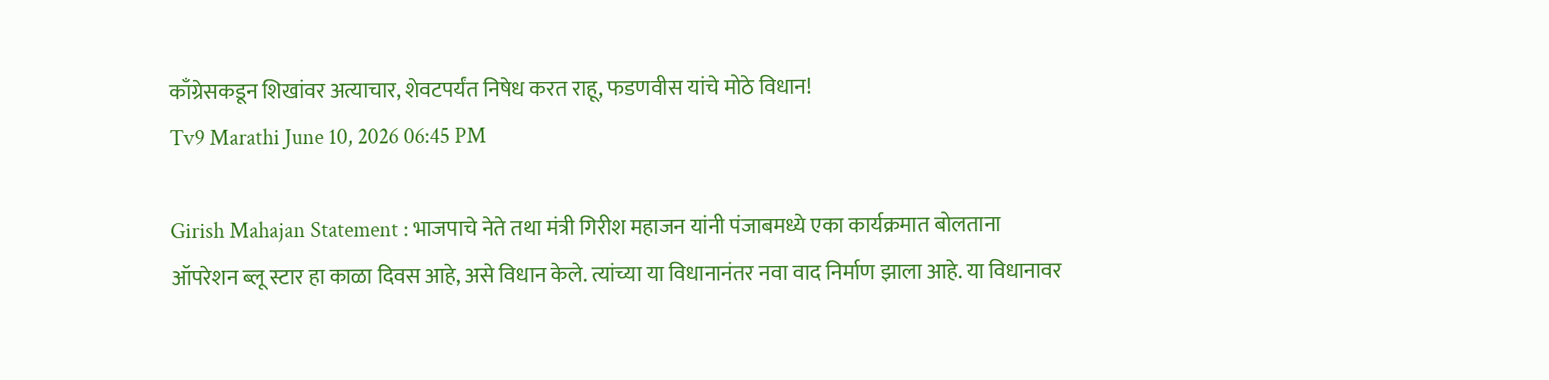काँग्रेसकडून शिखांवर अत्याचार, शेवटपर्यंत निषेध करत राहू, फडणवीस यांचे मोठे विधान!
Tv9 Marathi June 10, 2026 06:45 PM

Girish Mahajan Statement : भाजपाचे नेते तथा मंत्री गिरीश महाजन यांनी पंजाबमध्ये एका कार्यक्रमात बोलताना ऑपरेशन ब्लू स्टार हा काळा दिवस आहे, असे विधान केले. त्यांच्या या विधानानंतर नवा वाद निर्माण झाला आहे. या विधानावर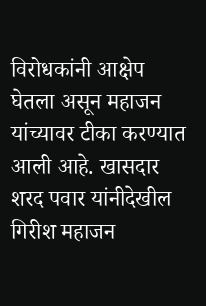विरोधकांनी आक्षेप घेतला असून महाजन यांच्यावर टीका करण्यात आली आहे. खासदार शरद पवार यांनीदेखील गिरीश महाजन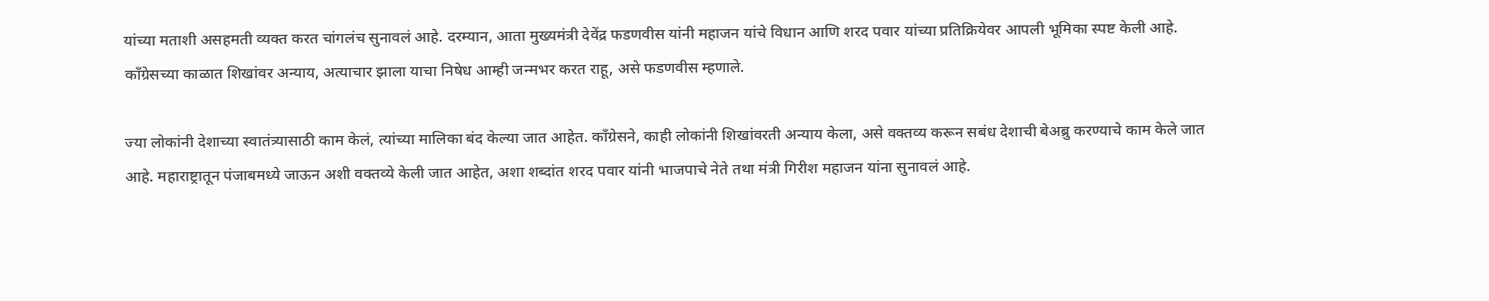यांच्या मताशी असहमती व्यक्त करत चांगलंच सुनावलं आहे. दरम्यान, आता मुख्यमंत्री देवेंद्र फडणवीस यांनी महाजन यांचे विधान आणि शरद पवार यांच्या प्रतिक्रियेवर आपली भूमिका स्पष्ट केली आहे. काँग्रेसच्या काळात शिखांवर अन्याय, अत्याचार झाला याचा निषेध आम्ही जन्मभर करत राहू, असे फडणवीस म्हणाले.

ज्या लोकांनी देशाच्या स्वातंत्र्यासाठी काम केलं, त्यांच्या मालिका बंद केल्या जात आहेत. काँग्रेसने, काही लोकांनी शिखांवरती अन्याय केला, असे वक्तव्य करून सबंध देशाची बेअब्रु करण्याचे काम केले जात आहे. महाराष्ट्रातून पंजाबमध्ये जाऊन अशी वक्तव्ये केली जात आहेत, अशा शब्दांत शरद पवार यांनी भाजपाचे नेते तथा मंत्री गिरीश महाजन यांना सुनावलं आहे.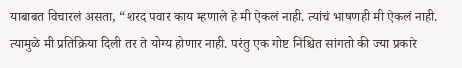याबाबत विचारलं असता, “शरद पवार काय म्हणाले हे मी ऐकलं नाही. त्यांचं भाषणही मी ऐकलं नाही. त्यामुळे मी प्रतिक्रिया दिली तर ते योग्य होणार नाही. परंतु एक गोष्ट निश्चित सांगतो की ज्या प्रकारे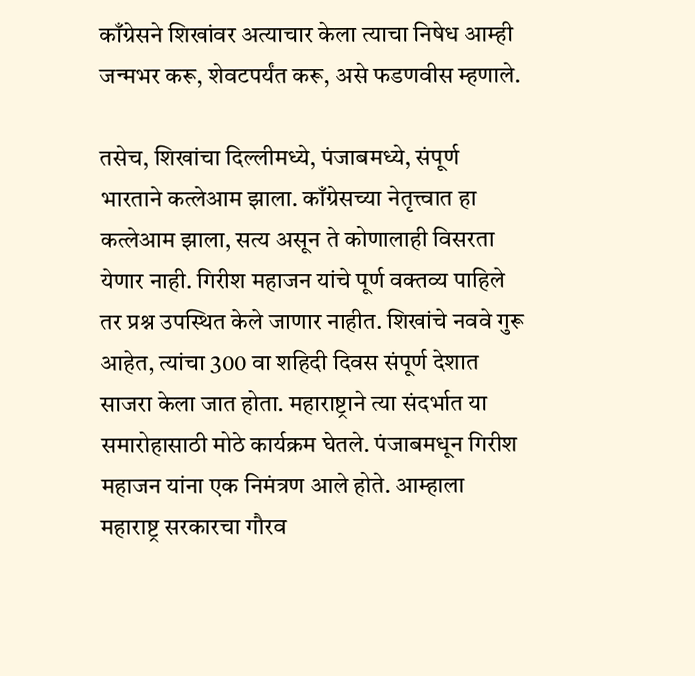काँग्रेसने शिखांवर अत्याचार केला त्याचा निषेध आम्ही जन्मभर करू, शेवटपर्यंत करू, असे फडणवीस म्हणाले.

तसेच, शिखांचा दिल्लीमध्ये, पंजाबमध्ये, संपूर्ण भारताने कत्लेआम झाला. काँग्रेसच्या नेतृत्त्वात हा कत्लेआम झाला, सत्य असून ते कोणालाही विसरता येणार नाही. गिरीश महाजन यांचे पूर्ण वक्तव्य पाहिले तर प्रश्न उपस्थित केले जाणार नाहीत. शिखांचे नववे गुरू आहेत, त्यांचा 300 वा शहिदी दिवस संपूर्ण देशात साजरा केला जात होता. महाराष्ट्राने त्या संदर्भात या समारोहासाठी मोठे कार्यक्रम घेतले. पंजाबमधून गिरीश महाजन यांना एक निमंत्रण आले होते. आम्हाला महाराष्ट्र सरकारचा गौरव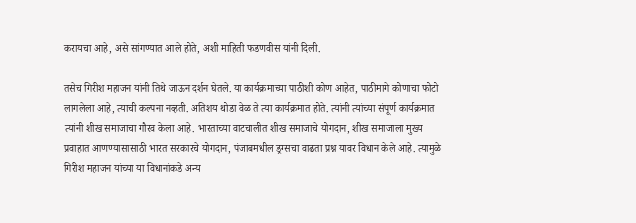करायचा आहे, असे सांगण्यात आले होते, अशी माहिती फडणवीस यांनी दिली.

तसेच गिरीश महाजन यांनी तिथे जाऊन दर्शन घेतले. या कार्यक्रमाच्या पाठीशी कोण आहेत, पाठीमागे कोणाचा फोटो लागलेला आहे, त्याची कल्पना नव्हती. अतिशय थोडा वेळ ते त्या कार्यक्रमात होते. त्यांनी त्यांच्या संपूर्ण कार्यक्रमात त्यांनी शीख समाजाचा गौरव केला आहे. भारताच्या वाटचालीत शीख समाजाचे योगदान, शीख समाजाला मुख्य प्रवाहात आणण्यासासाठी भारत सरकारचे योगदान, पंजाबमधील ड्रग्सचा वाढता प्रश्न यावर विधान केले आहे. त्यामुळे गिरीश महाजन यांच्या या विधानांकडे अन्य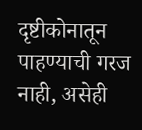दृष्टीकोनातून पाहण्याची गरज नाही, असेही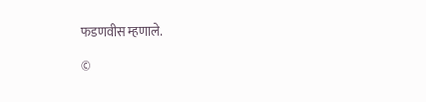फडणवीस म्हणाले.

©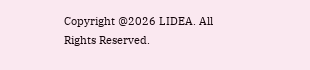Copyright @2026 LIDEA. All Rights Reserved.